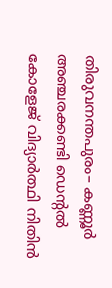തിരുവനന്തപുരം– കണ്ണൂർ അഞ്ചരക്കണ്ടി ഡെന്റൽ കോളേജ് വിദ്യാർത്ഥി നിതിൻ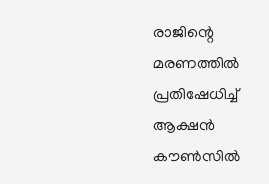രാജിന്റെ മരണത്തിൽ പ്രതിഷേധിച്ച് ആക്ഷൻ കൗൺസിൽ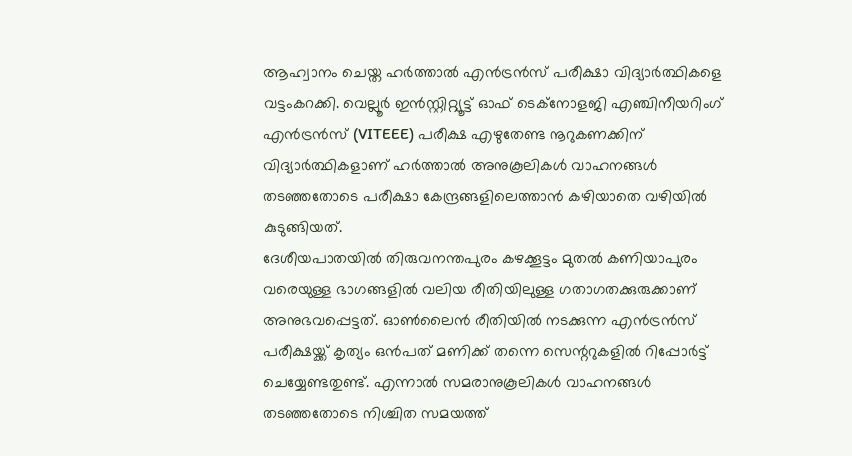ആഹ്വാനം ചെയ്ത ഹർത്താൽ എൻട്രൻസ് പരീക്ഷാ വിദ്യാർത്ഥികളെ വട്ടംകറക്കി. വെല്ലൂർ ഇൻസ്റ്റിറ്റ്യൂട്ട് ഓഫ് ടെക്നോളജി എഞ്ചിനീയറിംഗ് എൻട്രൻസ് (VITEEE) പരീക്ഷ എഴുതേണ്ട നൂറുകണക്കിന് വിദ്യാർത്ഥികളാണ് ഹർത്താൽ അനുകൂലികൾ വാഹനങ്ങൾ തടഞ്ഞതോടെ പരീക്ഷാ കേന്ദ്രങ്ങളിലെത്താൻ കഴിയാതെ വഴിയിൽ കുടുങ്ങിയത്.
ദേശീയപാതയിൽ തിരുവനന്തപുരം കഴക്കൂട്ടം മുതൽ കണിയാപുരം വരെയുള്ള ഭാഗങ്ങളിൽ വലിയ രീതിയിലുള്ള ഗതാഗതക്കുരുക്കാണ് അനുഭവപ്പെട്ടത്. ഓൺലൈൻ രീതിയിൽ നടക്കുന്ന എൻട്രൻസ് പരീക്ഷയ്ക്ക് കൃത്യം ഒൻപത് മണിക്ക് തന്നെ സെന്ററുകളിൽ റിപ്പോർട്ട് ചെയ്യേണ്ടതുണ്ട്. എന്നാൽ സമരാനുകൂലികൾ വാഹനങ്ങൾ തടഞ്ഞതോടെ നിശ്ചിത സമയത്ത്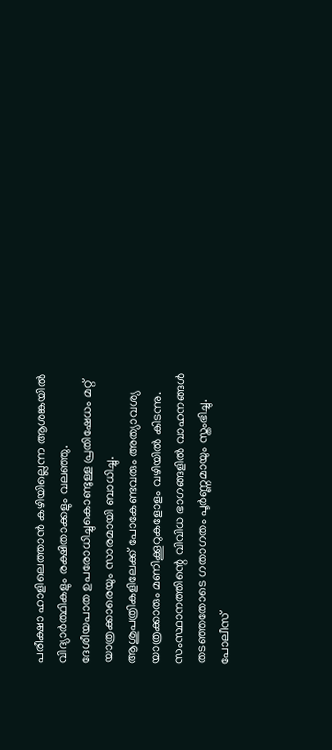പരീക്ഷാ ഹാളിലെത്താൻ കഴിയില്ലെന്ന ആശങ്കയിൽ വിദ്യാർത്ഥികളും രക്ഷിതാക്കളും വലഞ്ഞു.
ദേശീയപാത ഉപരോധിച്ചുകൊണ്ടുള്ള പ്രതിഷേധം മറ്റ് യാത്രക്കാരെയും സാരമായി ബാധിച്ചു. ആശുപത്രികളിലേക്ക് പോകേണ്ടവരും അത്യാവശ്യ യാത്രക്കാരും മണിക്കൂറുകളോളം വഴിയിൽ കിടന്നു. സംസ്ഥാനത്തിന്റെ വിവിധ ഭാഗങ്ങളിൽ വാഹനങ്ങൾ തടഞ്ഞതോടെ ഗതാഗതം പൂർണ്ണമായും സ്തംഭിച്ചു. പോലീസ്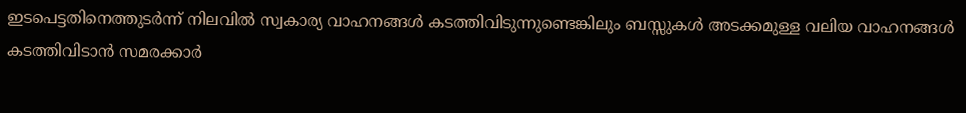ഇടപെട്ടതിനെത്തുടർന്ന് നിലവിൽ സ്വകാര്യ വാഹനങ്ങൾ കടത്തിവിടുന്നുണ്ടെങ്കിലും ബസ്സുകൾ അടക്കമുള്ള വലിയ വാഹനങ്ങൾ കടത്തിവിടാൻ സമരക്കാർ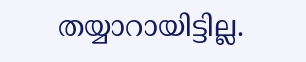തയ്യാറായിട്ടില്ല.